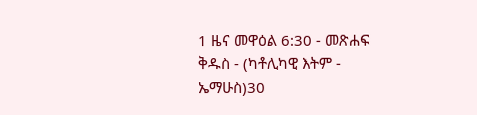1 ዜና መዋዕል 6:30 - መጽሐፍ ቅዱስ - (ካቶሊካዊ እትም - ኤማሁስ)30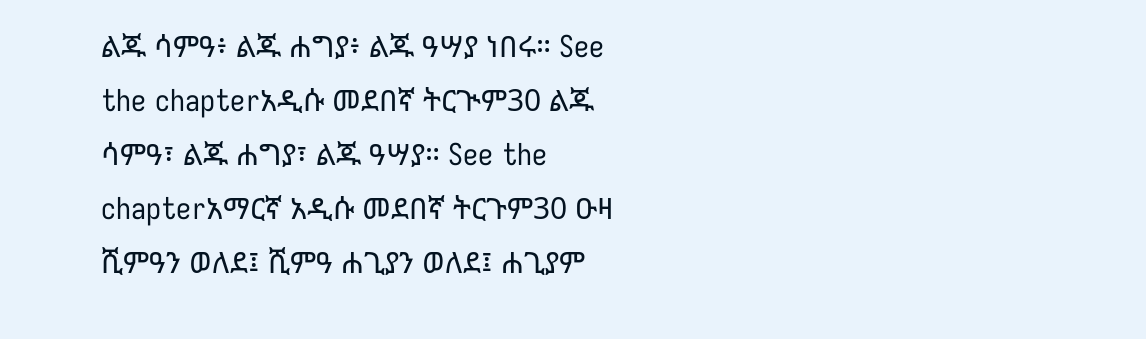ልጁ ሳምዓ፥ ልጁ ሐግያ፥ ልጁ ዓሣያ ነበሩ። See the chapterአዲሱ መደበኛ ትርጒም30 ልጁ ሳምዓ፣ ልጁ ሐግያ፣ ልጁ ዓሣያ። See the chapterአማርኛ አዲሱ መደበኛ ትርጉም30 ዑዛ ሺምዓን ወለደ፤ ሺምዓ ሐጊያን ወለደ፤ ሐጊያም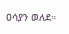ዐሳያን ወለደ።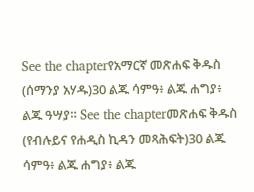See the chapterየአማርኛ መጽሐፍ ቅዱስ (ሰማንያ አሃዱ)30 ልጁ ሳምዓ፥ ልጁ ሐግያ፥ ልጁ ዓሣያ። See the chapterመጽሐፍ ቅዱስ (የብሉይና የሐዲስ ኪዳን መጻሕፍት)30 ልጁ ሳምዓ፥ ልጁ ሐግያ፥ ልጁ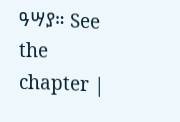ዓሣያ። See the chapter |